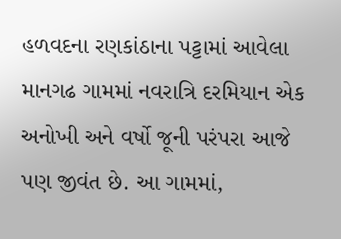હળવદના રણકાંઠાના પટ્ટામાં આવેલા માનગઢ ગામમાં નવરાત્રિ દરમિયાન એક અનોખી અને વર્ષો જૂની પરંપરા આજે પણ જીવંત છે. આ ગામમાં,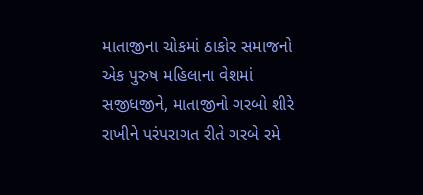માતાજીના ચોકમાં ઠાકોર સમાજનો એક પુરુષ મહિલાના વેશમાં સજીધજીને, માતાજીનો ગરબો શીરે રાખીને પરંપરાગત રીતે ગરબે રમે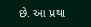છે. આ પ્રથા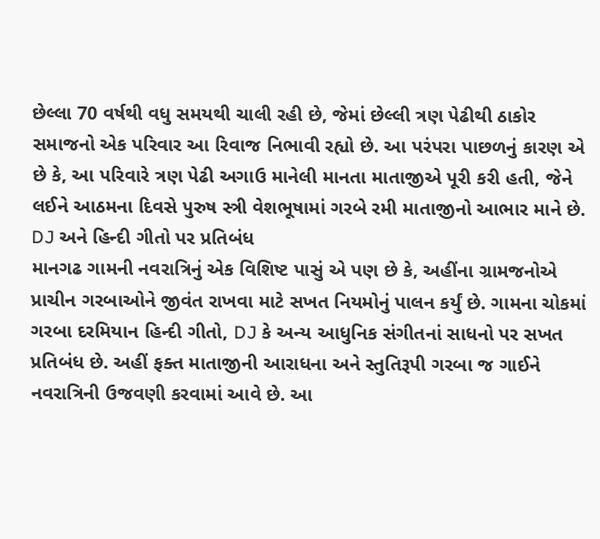છેલ્લા 70 વર્ષથી વધુ સમયથી ચાલી રહી છે, જેમાં છેલ્લી ત્રણ પેઢીથી ઠાકોર સમાજનો એક પરિવાર આ રિવાજ નિભાવી રહ્યો છે. આ પરંપરા પાછળનું કારણ એ છે કે, આ પરિવારે ત્રણ પેઢી અગાઉ માનેલી માનતા માતાજીએ પૂરી કરી હતી, જેને લઈને આઠમના દિવસે પુરુષ સ્ત્રી વેશભૂષામાં ગરબે રમી માતાજીનો આભાર માને છે.
DJ અને હિન્દી ગીતો પર પ્રતિબંધ
માનગઢ ગામની નવરાત્રિનું એક વિશિષ્ટ પાસું એ પણ છે કે, અહીંના ગ્રામજનોએ પ્રાચીન ગરબાઓને જીવંત રાખવા માટે સખત નિયમોનું પાલન કર્યું છે. ગામના ચોકમાં ગરબા દરમિયાન હિન્દી ગીતો, DJ કે અન્ય આધુનિક સંગીતનાં સાધનો પર સખત પ્રતિબંધ છે. અહીં ફક્ત માતાજીની આરાધના અને સ્તુતિરૂપી ગરબા જ ગાઈને નવરાત્રિની ઉજવણી કરવામાં આવે છે. આ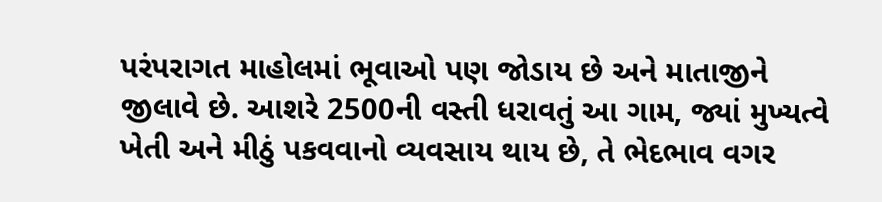પરંપરાગત માહોલમાં ભૂવાઓ પણ જોડાય છે અને માતાજીને જીલાવે છે. આશરે 2500ની વસ્તી ધરાવતું આ ગામ, જ્યાં મુખ્યત્વે ખેતી અને મીઠું પકવવાનો વ્યવસાય થાય છે, તે ભેદભાવ વગર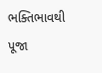ભક્તિભાવથી પૂજા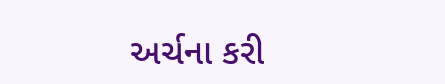અર્ચના કરી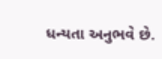ધન્યતા અનુભવે છે.